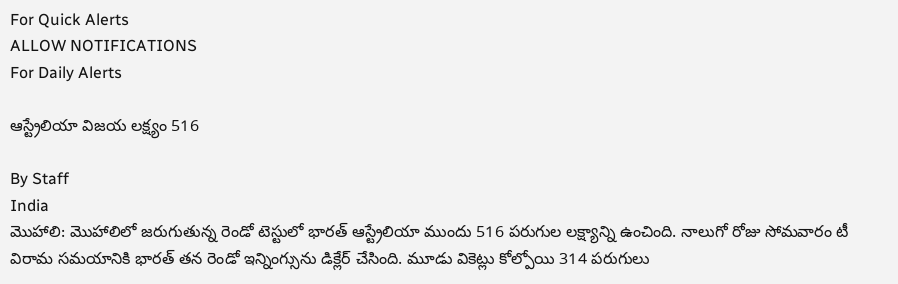For Quick Alerts
ALLOW NOTIFICATIONS
For Daily Alerts

ఆస్ట్రేలియా విజయ లక్ష్యం 516

By Staff
India
మొహాలి: మొహాలిలో జరుగుతున్న రెండో టెస్టులో భారత్ ఆస్ట్రేలియా ముందు 516 పరుగుల లక్ష్యాన్ని ఉంచింది. నాలుగో రోజు సోమవారం టీ విరామ సమయానికి భారత్ తన రెండో ఇన్నింగ్సును డిక్లేర్ చేసింది. మూడు వికెట్లు కోల్పోయి 314 పరుగులు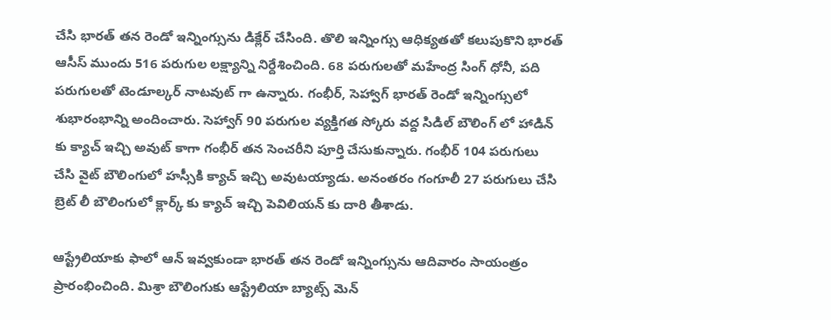చేసి భారత్ తన రెండో ఇన్నింగ్సును డిక్లేర్ చేసింది. తొలి ఇన్నింగ్సు ఆధిక్యతతో కలుపుకొని భారత్ ఆసీస్ ముందు 516 పరుగుల లక్ష్యాన్ని నిర్దేశించింది. 68 పరుగులతో మహేంద్ర సింగ్ ధోనీ, పది పరుగులతో టెండూల్కర్ నాటవుట్ గా ఉన్నారు. గంభీర్, సెహ్వాగ్ భారత్ రెండో ఇన్నింగ్సులో శుభారంభాన్ని అందించారు. సెహ్వాగ్ 90 పరుగుల వ్యక్తిగత స్కోరు వద్ద సిడిల్ బౌలింగ్ లో హాడిన్ కు క్యాచ్ ఇచ్చి అవుట్ కాగా గంభీర్ తన సెంచరీని పూర్తి చేసుకున్నారు. గంభీర్ 104 పరుగులు చేసి వైట్ బౌలింగులో హస్సీకి క్యాచ్ ఇచ్చి అవుటయ్యాడు. అనంతరం గంగూలీ 27 పరుగులు చేసి బ్రెట్ లీ బౌలింగులో క్లార్క్ కు క్యాచ్ ఇచ్చి పెవిలియన్ కు దారి తీశాడు.

ఆస్ట్రేలియాకు ఫాలో ఆన్ ఇవ్వకుండా భారత్ తన రెండో ఇన్నింగ్సును ఆదివారం సాయంత్రం ప్రారంభించింది. మిశ్రా బౌలింగుకు ఆస్ట్రేలియా బ్యాట్స్ మెన్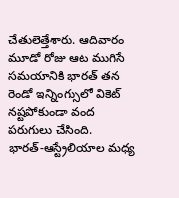చేతులెత్తేశారు. ఆదివారం మూడో రోజు ఆట ముగిసే సమయానికి భారత్ తన రెండో ఇన్నింగ్సులో వికెట్ నష్టపోకుండా వంద పరుగులు చేసింది. భారత్‌-ఆస్ట్రేలియాల మధ్య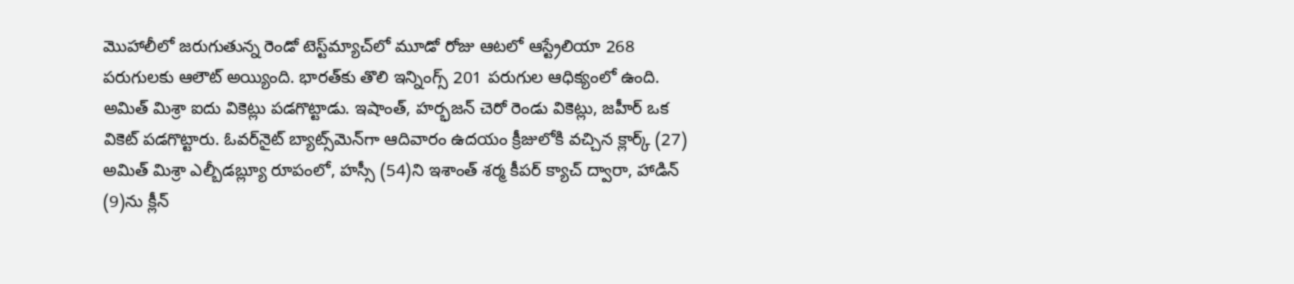మొహాలీలో జరుగుతున్న రెండో టెస్ట్‌మ్యాచ్‌లో మూడో రోజు ఆటలో ఆస్ట్రేలియా 268 పరుగులకు ఆలౌట్‌ అయ్యింది. భారత్‌కు తొలి ఇన్నింగ్స్‌ 201 పరుగుల ఆధిక్యంలో ఉంది. అమిత్‌ మిశ్రా ఐదు వికెట్లు పడగొట్టాడు. ఇషాంత్‌, హర్భజన్‌ చెరో రెండు వికెట్లు, జహీర్‌ ఒక వికెట్‌ పడగొట్టారు. ఓవర్‌నైట్ బ్యాట్స్‌మెన్‌గా ఆదివారం ఉదయం క్రీజులోకి వచ్చిన క్లార్క్ (27) అమిత్ మిశ్రా ఎల్బీడబ్ల్యూ రూపంలో, హస్సీ (54)ని ఇశాంత్ శర్మ కీపర్ క్యాచ్ ద్వారా, హాడిన్ (9)ను క్లీన్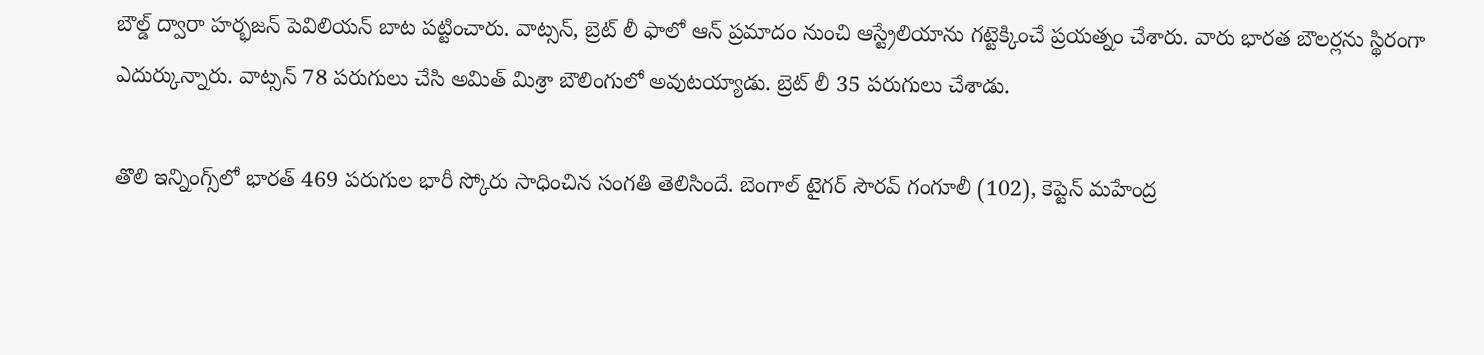బౌల్డ్ ద్వారా హర్భజన్ పెవిలియన్ బాట పట్టించారు. వాట్సన్, బ్రెట్ లీ ఫాలో ఆన్ ప్రమాదం నుంచి ఆస్ట్రేలియాను గట్టెక్కించే ప్రయత్నం చేశారు. వారు భారత బౌలర్లను స్థిరంగా ఎదుర్కున్నారు. వాట్సన్ 78 పరుగులు చేసి అమిత్ మిశ్రా బౌలింగులో అవుటయ్యాడు. బ్రెట్ లీ 35 పరుగులు చేశాడు.

తొలి ఇన్నింగ్స్‌లో భారత్ 469 పరుగుల భారీ స్కోరు సాధించిన సంగతి తెలిసిందే. బెంగాల్ టైగర్ సౌరవ్ గంగూలీ (102), కెప్టెన్ మహేంద్ర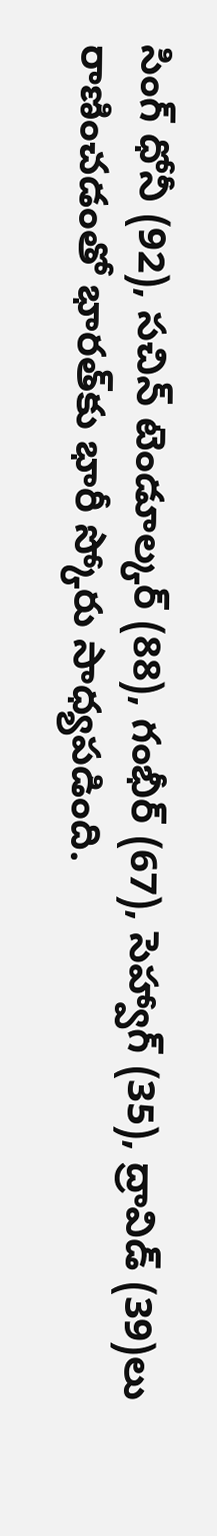సింగ్ ధోనీ (92), సచిన్ టెండూల్కర్ (88), గంభీర్ (67), సెహ్వాగ్ (35), ద్రావిడ్ (39)లు రాణించడంతో భారత్‌కు భారీ స్కోరు సాధ్యపడింది.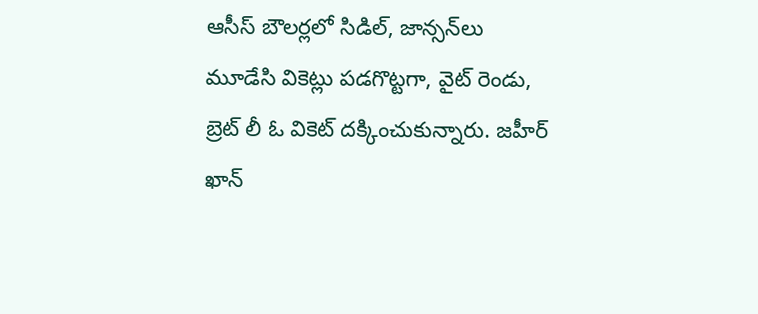ఆసీస్ బౌలర్లలో సిడిల్, జాన్సన్‌లు మూడేసి వికెట్లు పడగొట్టగా, వైట్ రెండు, బ్రెట్ లీ ఓ వికెట్ దక్కించుకున్నారు. జహీర్ ఖాన్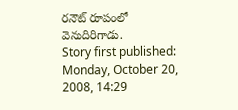రనౌట్ రూపంలో వెనుదిరిగాడు.
Story first published: Monday, October 20, 2008, 14:29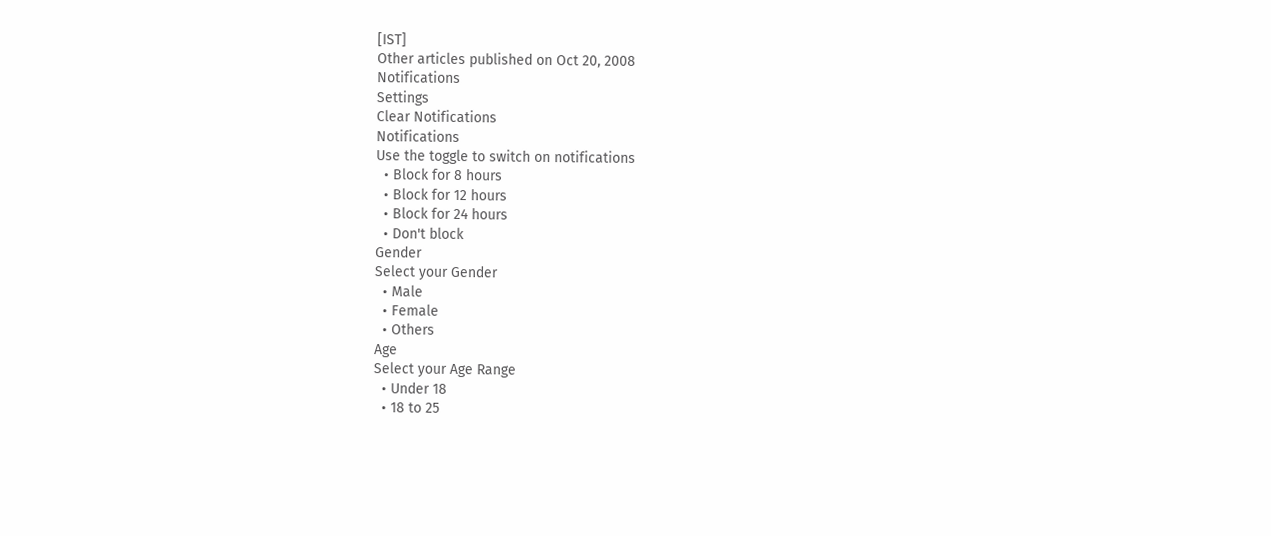[IST]
Other articles published on Oct 20, 2008
Notifications
Settings
Clear Notifications
Notifications
Use the toggle to switch on notifications
  • Block for 8 hours
  • Block for 12 hours
  • Block for 24 hours
  • Don't block
Gender
Select your Gender
  • Male
  • Female
  • Others
Age
Select your Age Range
  • Under 18
  • 18 to 25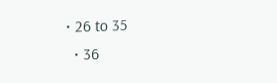• 26 to 35
  • 36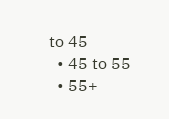to 45
  • 45 to 55
  • 55+